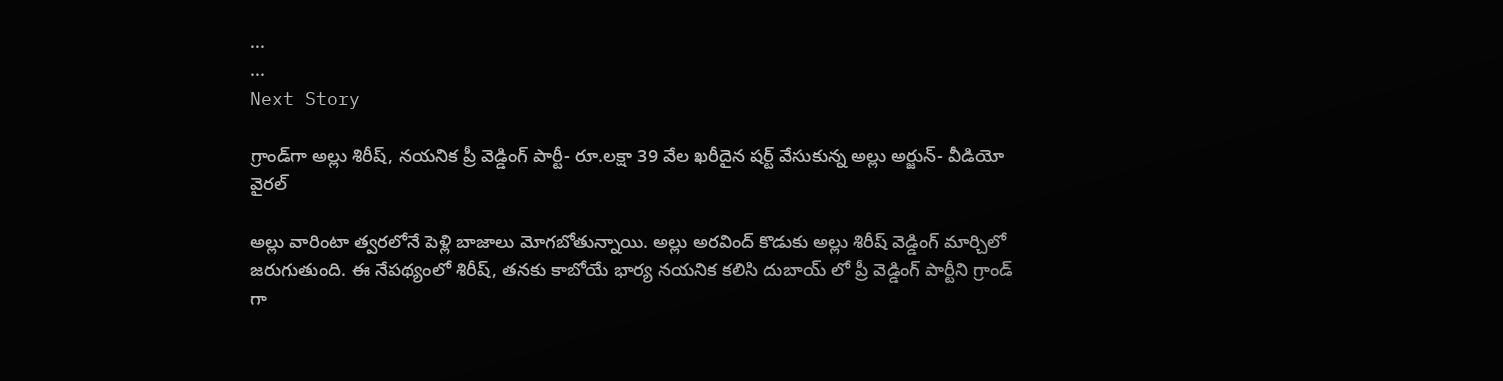...
...
Next Story

గ్రాండ్‌గా అల్లు శిరీష్, నయనిక ప్రీ వెడ్డింగ్ పార్టీ- రూ.లక్షా 39 వేల ఖరీదైన షర్ట్ వేసుకున్న అల్లు అర్జున్- వీడియో వైరల్

అల్లు వారింటా త్వరలోనే పెళ్లి బాజాలు మోగబోతున్నాయి. అల్లు అరవింద్ కొడుకు అల్లు శిరీష్ వెడ్డింగ్ మార్చిలో జరుగుతుంది. ఈ నేపథ్యంలో శిరీష్, తనకు కాబోయే భార్య నయనిక కలిసి దుబాయ్ లో ప్రీ వెడ్డింగ్ పార్టీని గ్రాండ్ గా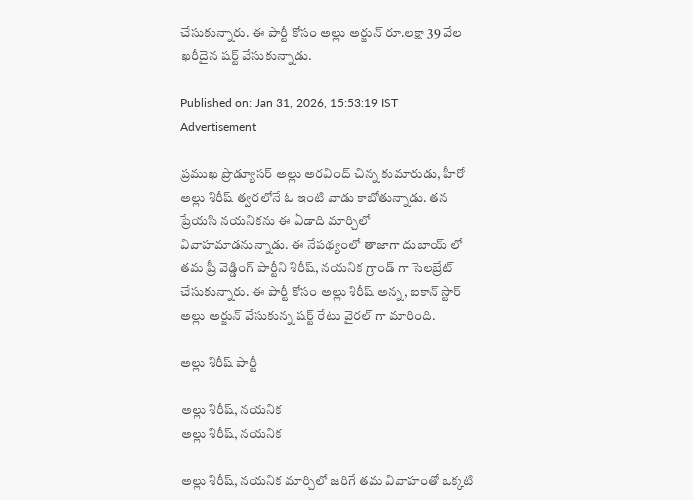చేసుకున్నారు. ఈ పార్టీ కోసం అల్లు అర్జున్ రూ.లక్షా 39 వేల ఖరీదైన షర్ట్ వేసుకున్నాడు.

Published on: Jan 31, 2026, 15:53:19 IST
Advertisement

ప్రముఖ ప్రొడ్యూసర్ అల్లు అరవింద్ చిన్న కుమారుడు, హీరో అల్లు శిరీష్ త్వరలోనే ఓ ఇంటి వాడు కాబోతున్నాడు. తన ప్రేయసి నయనికను ఈ ఏడాది మార్చిలో వివాహమాడనున్నాడు. ఈ నేపథ్యంలో తాజాగా దుబాయ్ లో తమ ప్రీ వెడ్డింగ్ పార్టీని శిరీష్, నయనిక గ్రాండ్ గా సెలబ్రేట్ చేసుకున్నారు. ఈ పార్టీ కోసం అల్లు శిరీష్ అన్న, ఐకాన్ స్టార్ అల్లు అర్జున్ వేసుకున్న షర్ట్ రేటు వైరల్ గా మారింది.

అల్లు శిరీష్ పార్టీ

అల్లు శిరీష్, నయనిక
అల్లు శిరీష్, నయనిక

అల్లు శిరీష్, నయనిక మార్చిలో జరిగే తమ వివాహంతో ఒక్కటి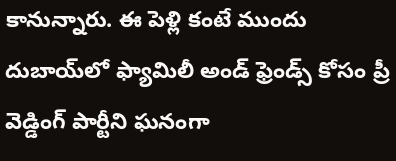కానున్నారు. ఈ పెళ్లి కంటే ముందు దుబాయ్‌లో ఫ్యామిలీ అండ్ ఫ్రెండ్స్ కోసం ప్రీ వెడ్డింగ్ పార్టీని ఘనంగా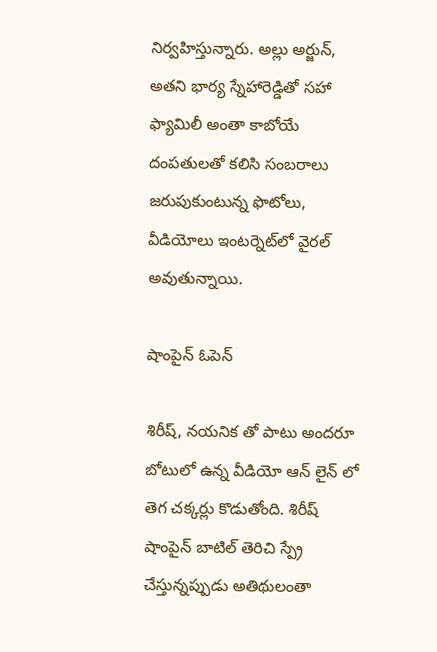నిర్వహిస్తున్నారు. అల్లు అర్జున్, అతని భార్య స్నేహారెడ్డితో సహా ఫ్యామిలీ అంతా కాబోయే దంపతులతో కలిసి సంబరాలు జరుపుకుంటున్న ఫొటోలు, వీడియోలు ఇంటర్నెట్‌లో వైరల్ అవుతున్నాయి.

షాంపైన్ ఓపెన్

శిరీష్, నయనిక తో పాటు అందరూ బోటులో ఉన్న వీడియో ఆన్ లైన్ లో తెగ చక్కర్లు కొడుతోంది. శిరీష్ షాంపైన్ బాటిల్ తెరిచి స్ప్రే చేస్తున్నప్పుడు అతిథులంతా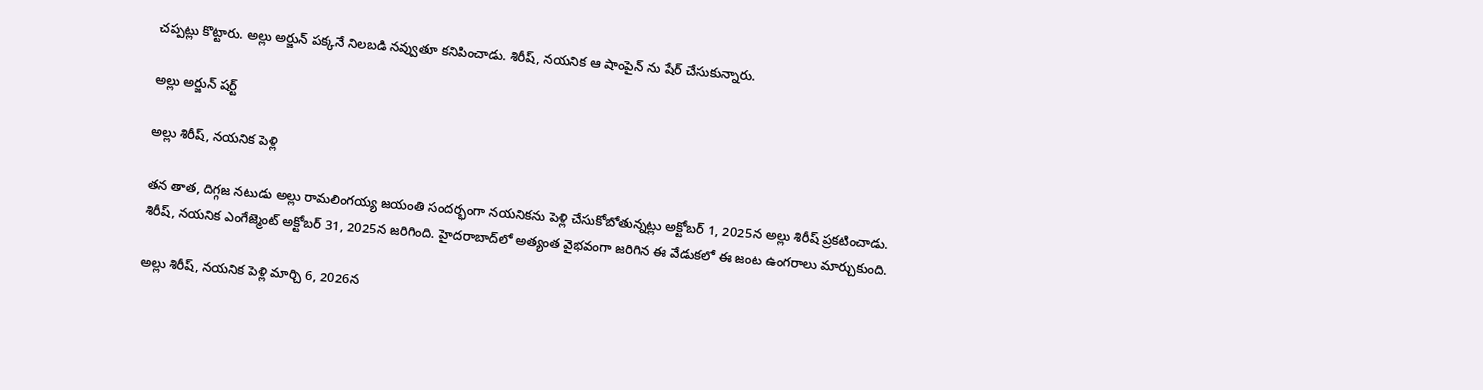చప్పట్లు కొట్టారు. అల్లు అర్జున్ పక్కనే నిలబడి నవ్వుతూ కనిపించాడు. శిరీష్, నయనిక ఆ షాంపైన్ ను షేర్ చేసుకున్నారు.

అల్లు అర్జున్ షర్ట్

అల్లు శిరీష్, నయనిక పెళ్లి

తన తాత, దిగ్గజ నటుడు అల్లు రామలింగయ్య జయంతి సందర్భంగా నయనికను పెళ్లి చేసుకోబోతున్నట్లు అక్టోబర్ 1, 2025న అల్లు శిరీష్ ప్రకటించాడు. శిరీష్, నయనిక ఎంగేజ్మెంట్ అక్టోబర్ 31, 2025న జరిగింది. హైదరాబాద్‌లో అత్యంత వైభవంగా జరిగిన ఈ వేడుకలో ఈ జంట ఉంగరాలు మార్చుకుంది.

అల్లు శిరీష్, నయనిక పెళ్లి మార్చి 6, 2026న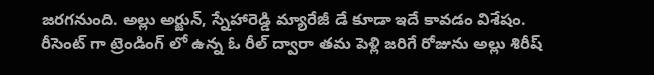జరగనుంది. అల్లు అర్జున్, స్నేహారెడ్డి మ్యారేజీ డే కూడా ఇదే కావడం విశేషం. రీసెంట్ గా ట్రెండింగ్ లో ఉన్న ఓ రీల్ ద్వారా తమ పెళ్లి జరిగే రోజును అల్లు శిరీష్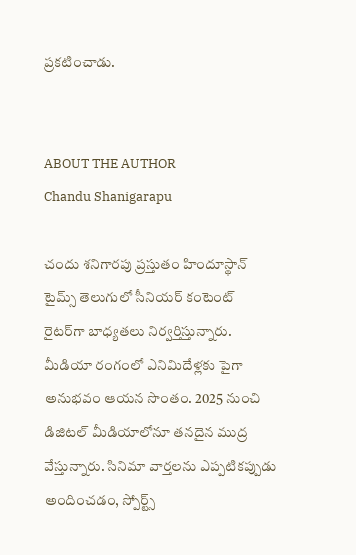ప్రకటించాడు.


ABOUT THE AUTHOR
Chandu Shanigarapu

చందు శనిగారపు ప్రస్తుతం హిందూస్థాన్ టైమ్స్ తెలుగులో సీనియర్ కంటెంట్ రైట‌ర్‌గా బాధ్యతలు నిర్వర్తిస్తున్నారు. మీడియా రంగంలో ఎనిమిదేళ్లకు పైగా అనుభవం ఆయన సొంతం. 2025 నుంచి డిజిటల్ మీడియాలోనూ తనదైన ముద్ర వేస్తున్నారు. సినిమా వార్తలను ఎప్పటికప్పుడు అందించడం, స్పోర్ట్స్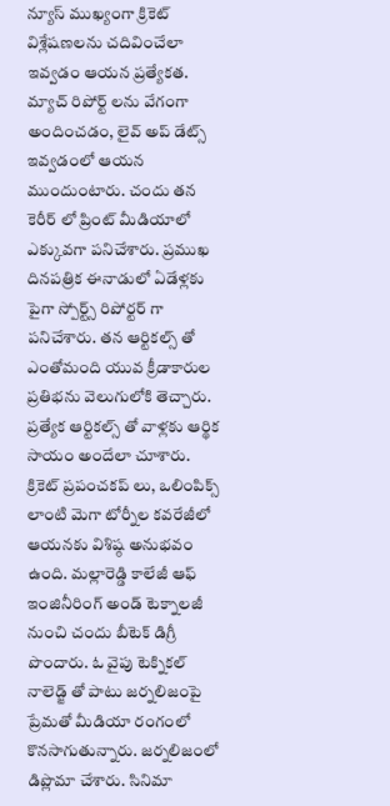న్యూస్ ముఖ్యంగా క్రికెట్ విశ్లేషణలను చదివించేలా ఇవ్వడం ఆయన ప్రత్యేకత. మ్యాచ్ రిపోర్ట్ లను వేగంగా అందించడం, లైవ్ అప్ డేట్స్ ఇవ్వడంలో ఆయన ముందుంటారు. చందు తన కెరీర్ లో ప్రింట్ మీడియాలో ఎక్కువగా పనిచేశారు. ప్రముఖ దినపత్రిక ఈనాడులో ఏడేళ్లకు పైగా స్పోర్ట్స్ రిపోర్టర్ గా పనిచేశారు. తన ఆర్టికల్స్ తో ఎంతోమంది యువ క్రీడాకారుల ప్రతిభను వెలుగులోకి తెచ్చారు. ప్రత్యేక ఆర్టికల్స్ తో వాళ్లకు ఆర్థిక సాయం అందేలా చూశారు. క్రికెట్ ప్రపంచకప్ లు, ఒలింపిక్స్ లాంటి మెగా టోర్నీల కవరేజీలో ఆయనకు విశిష్ఠ అనుభవం ఉంది. మల్లారెడ్డి కాలేజీ ఆఫ్ ఇంజినీరింగ్ అండ్ టెక్నాలజీ నుంచి చందు బీటెక్ డిగ్రీ పొందారు. ఓ వైపు టెక్నికల్ నాలెడ్జ్ తో పాటు జర్నలిజంపై ప్రేమతో మీడియా రంగంలో కొనసాగుతున్నారు. జర్నలిజంలో డిప్లొమా చేశారు. సినిమా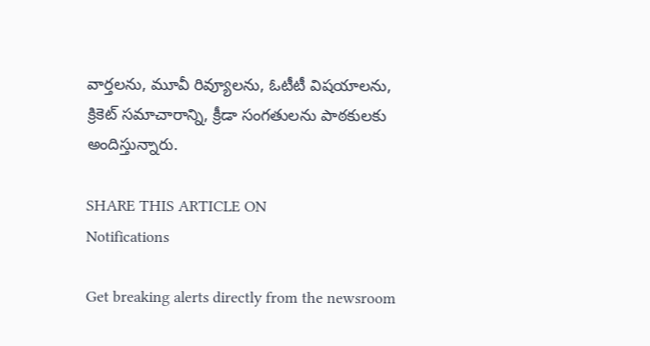వార్తలను, మూవీ రివ్యూలను, ఓటీటీ విషయాలను, క్రికెట్ సమాచారాన్ని, క్రీడా సంగతులను పాఠకులకు అందిస్తున్నారు.

SHARE THIS ARTICLE ON
Notifications

Get breaking alerts directly from the newsroom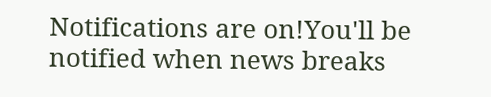Notifications are on!You'll be notified when news breaks